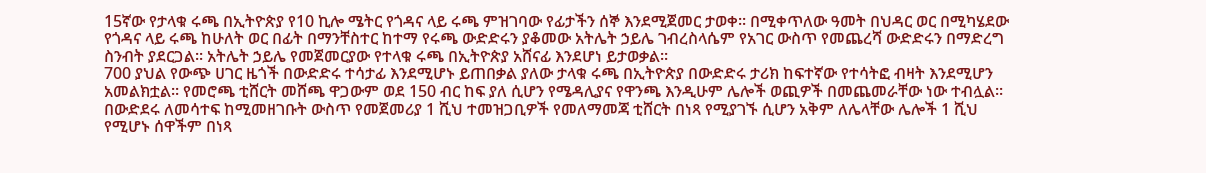15ኛው የታላቁ ሩጫ በኢትዮጵያ የ10 ኪሎ ሜትር የጎዳና ላይ ሩጫ ምዝገባው የፊታችን ሰኞ እንደሚጀመር ታወቀ፡፡ በሚቀጥለው ዓመት በህዳር ወር በሚካሄደው የጎዳና ላይ ሩጫ ከሁለት ወር በፊት በማንቸስተር ከተማ የሩጫ ውድድሩን ያቆመው አትሌት ኃይሌ ገብረስላሴም የአገር ውስጥ የመጨረሻ ውድድሩን በማድረግ ስንብት ያደርጋል፡፡ አትሌት ኃይሌ የመጀመርያው የተላቁ ሩጫ በኢትዮጵያ አሸናፊ እንደሆነ ይታወቃል፡፡
700 ያህል የውጭ ሀገር ዜጎች በውድድሩ ተሳታፊ እንደሚሆኑ ይጠበቃል ያለው ታላቁ ሩጫ በኢትዮጵያ በውድድሩ ታሪክ ከፍተኛው የተሳትፎ ብዛት እንደሚሆን አመልክቷል፡፡ የመሮጫ ቲሸርት መሸጫ ዋጋውም ወደ 150 ብር ከፍ ያለ ሲሆን የሜዳሊያና የዋንጫ እንዲሁም ሌሎች ወጪዎች በመጨመራቸው ነው ተብሏል፡፡
በውድደሩ ለመሳተፍ ከሚመዘገቡት ውስጥ የመጀመሪያ 1 ሺህ ተመዝጋቢዎች የመለማመጃ ቲሸርት በነጻ የሚያገኙ ሲሆን አቅም ለሌላቸው ሌሎች 1 ሺህ የሚሆኑ ሰዋችም በነጻ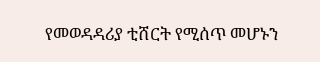የመወዳዳሪያ ቲሸርት የሚሰጥ መሆኑን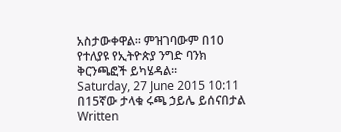አስታውቀዋል። ምዝገባውም በ10 የተለያዩ የኢትዮጵያ ንግድ ባንክ ቅርንጫፎች ይካሄዳል፡፡
Saturday, 27 June 2015 10:11
በ15ኛው ታላቁ ሩጫ ኃይሌ ይሰናበታል
Written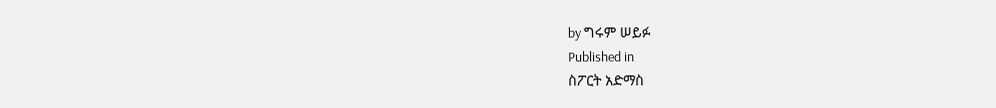by ግሩም ሠይፉ
Published in
ስፖርት አድማስ